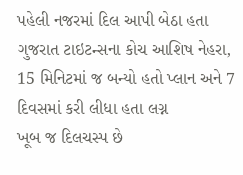પહેલી નજરમાં દિલ આપી બેઠા હતા ગુજરાત ટાઇટન્સના કોચ આશિષ નેહરા, 15 મિનિટમાં જ બન્યો હતો પ્લાન અને 7 દિવસમાં કરી લીધા હતા લગ્ન
ખૂબ જ દિલચસ્પ છે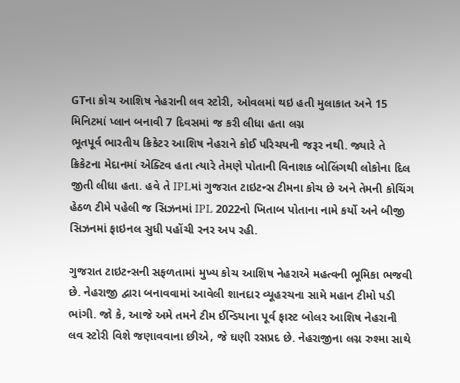GTના કોચ આશિષ નેહરાની લવ સ્ટોરી, ઓવલમાં થઇ હતી મુલાકાત અને 15 મિનિટમાં પ્લાન બનાવી 7 દિવસમાં જ કરી લીધા હતા લગ્ન
ભૂતપૂર્વ ભારતીય ક્રિકેટર આશિષ નેહરાને કોઈ પરિચયની જરૂર નથી. જ્યારે તે ક્રિકેટના મેદાનમાં એક્ટિવ હતા ત્યારે તેમણે પોતાની વિનાશક બોલિંગથી લોકોના દિલ જીતી લીધા હતા. હવે તે IPLમાં ગુજરાત ટાઇટન્સ ટીમના કોચ છે અને તેમની કોચિંગ હેઠળ ટીમે પહેલી જ સિઝનમાં IPL 2022નો ખિતાબ પોતાના નામે કર્યો અને બીજી સિઝનમાં ફાઇનલ સુધી પહોંચી રનર અપ રહી.

ગુજરાત ટાઇટન્સની સફળતામાં મુખ્ય કોચ આશિષ નેહરાએ મહત્વની ભૂમિકા ભજવી છે. નેહરાજી દ્વારા બનાવવામાં આવેલી શાનદાર વ્યૂહરચના સામે મહાન ટીમો પડી ભાંગી. જો કે, આજે અમે તમને ટીમ ઈન્ડિયાના પૂર્વ ફાસ્ટ બોલર આશિષ નેહરાની લવ સ્ટોરી વિશે જણાવવાના છીએ, જે ઘણી રસપ્રદ છે. નેહરાજીના લગ્ન રુશ્મા સાથે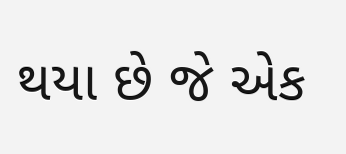થયા છે જે એક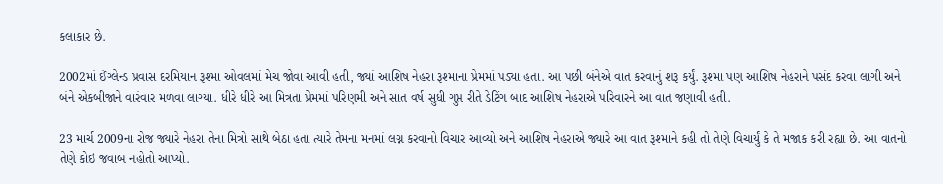કલાકાર છે.

2002માં ઈંગ્લેન્ડ પ્રવાસ દરમિયાન રૂશ્મા ઓવલમાં મેચ જોવા આવી હતી, જ્યાં આશિષ નેહરા રૂશ્માના પ્રેમમાં પડ્યા હતા. આ પછી બંનેએ વાત કરવાનું શરૂ કર્યું. રૂશ્મા પણ આશિષ નેહરાને પસંદ કરવા લાગી અને બંને એકબીજાને વારંવાર મળવા લાગ્યા. ધીરે ધીરે આ મિત્રતા પ્રેમમાં પરિણમી અને સાત વર્ષ સુધી ગુપ્ત રીતે ડેટિંગ બાદ આશિષ નેહરાએ પરિવારને આ વાત જણાવી હતી.

23 માર્ચ 2009ના રોજ જ્યારે નેહરા તેના મિત્રો સાથે બેઠા હતા ત્યારે તેમના મનમાં લગ્ન કરવાનો વિચાર આવ્યો અને આશિષ નેહરાએ જ્યારે આ વાત રૂશ્માને કહી તો તેણે વિચાર્યું કે તે મજાક કરી રહ્યા છે. આ વાતનો તેણે કોઇ જવાબ નહોતો આપ્યો.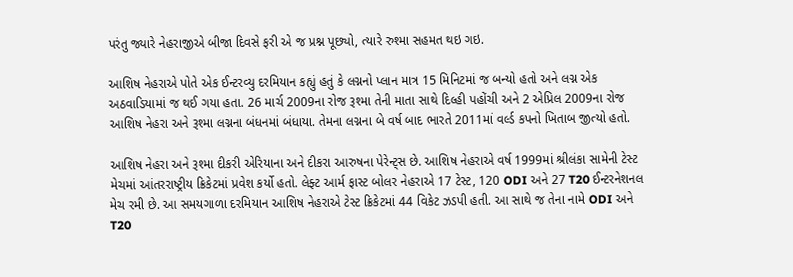પરંતુ જ્યારે નેહરાજીએ બીજા દિવસે ફરી એ જ પ્રશ્ન પૂછ્યો, ત્યારે રુશ્મા સહમત થઇ ગઇ.

આશિષ નેહરાએ પોતે એક ઈન્ટરવ્યુ દરમિયાન કહ્યું હતું કે લગ્નનો પ્લાન માત્ર 15 મિનિટમાં જ બન્યો હતો અને લગ્ન એક અઠવાડિયામાં જ થઈ ગયા હતા. 26 માર્ચ 2009ના રોજ રૂશ્મા તેની માતા સાથે દિલ્હી પહોંચી અને 2 એપ્રિલ 2009ના રોજ આશિષ નેહરા અને રૂશ્મા લગ્નના બંધનમાં બંધાયા. તેમના લગ્નના બે વર્ષ બાદ ભારતે 2011માં વર્લ્ડ કપનો ખિતાબ જીત્યો હતો.

આશિષ નેહરા અને રૂશ્મા દીકરી એરિયાના અને દીકરા આરુષના પેરેન્ટ્સ છે. આશિષ નેહરાએ વર્ષ 1999માં શ્રીલંકા સામેની ટેસ્ટ મેચમાં આંતરરાષ્ટ્રીય ક્રિકેટમાં પ્રવેશ કર્યો હતો. લેફ્ટ આર્મ ફાસ્ટ બોલર નેહરાએ 17 ટેસ્ટ, 120 ODI અને 27 T20 ઈન્ટરનેશનલ મેચ રમી છે. આ સમયગાળા દરમિયાન આશિષ નેહરાએ ટેસ્ટ ક્રિકેટમાં 44 વિકેટ ઝડપી હતી. આ સાથે જ તેના નામે ODI અને T20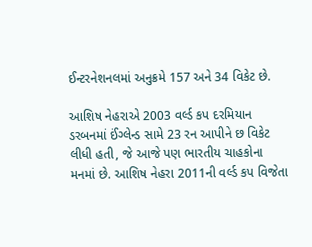ઈન્ટરનેશનલમાં અનુક્રમે 157 અને 34 વિકેટ છે.

આશિષ નેહરાએ 2003 વર્લ્ડ કપ દરમિયાન ડરબનમાં ઈંગ્લેન્ડ સામે 23 રન આપીને છ વિકેટ લીધી હતી, જે આજે પણ ભારતીય ચાહકોના મનમાં છે. આશિષ નેહરા 2011ની વર્લ્ડ કપ વિજેતા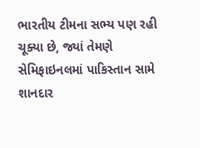ભારતીય ટીમના સભ્ય પણ રહી ચૂક્યા છે, જ્યાં તેમણે સેમિફાઇનલમાં પાકિસ્તાન સામે શાનદાર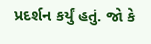પ્રદર્શન કર્યું હતું. જો કે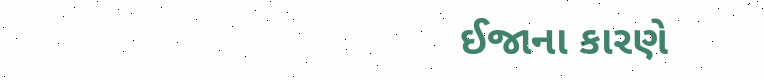ઈજાના કારણે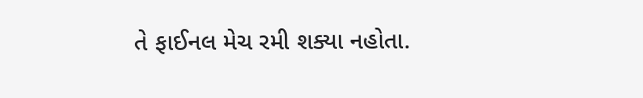તે ફાઈનલ મેચ રમી શક્યા નહોતા.